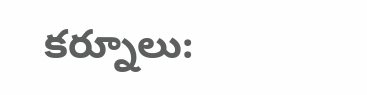కర్నూలు: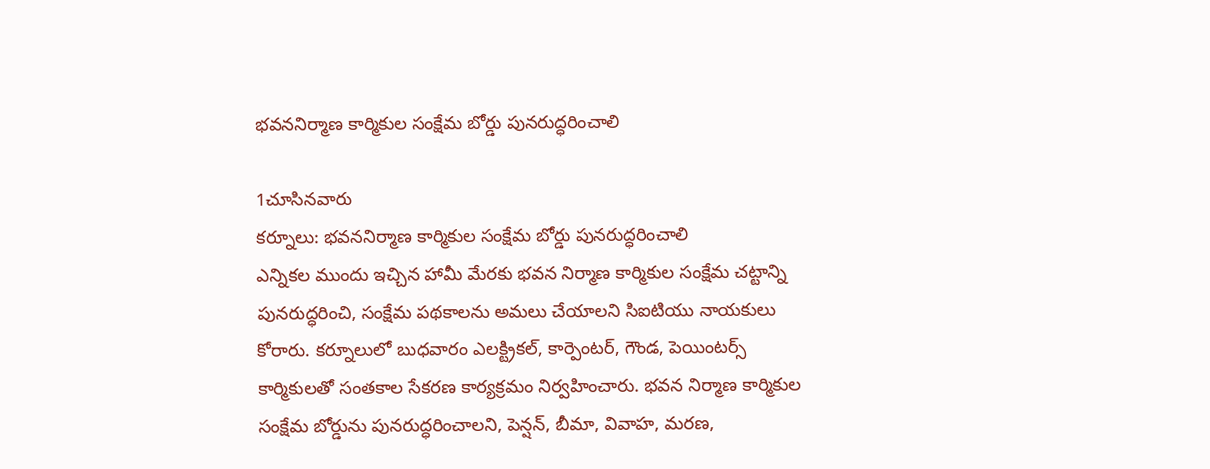భవననిర్మాణ కార్మికుల సంక్షేమ బోర్డు పునరుద్ధరించాలి

1చూసినవారు
కర్నూలు: భవననిర్మాణ కార్మికుల సంక్షేమ బోర్డు పునరుద్ధరించాలి
ఎన్నికల ముందు ఇచ్చిన హామీ మేరకు భవన నిర్మాణ కార్మికుల సంక్షేమ చట్టాన్ని పునరుద్ధరించి, సంక్షేమ పథకాలను అమలు చేయాలని సిఐటియు నాయకులు కోరారు. కర్నూలులో బుధవారం ఎలక్ట్రికల్, కార్పెంటర్, గౌండ, పెయింటర్స్ కార్మికులతో సంతకాల సేకరణ కార్యక్రమం నిర్వహించారు. భవన నిర్మాణ కార్మికుల సంక్షేమ బోర్డును పునరుద్ధరించాలని, పెన్షన్, బీమా, వివాహ, మరణ,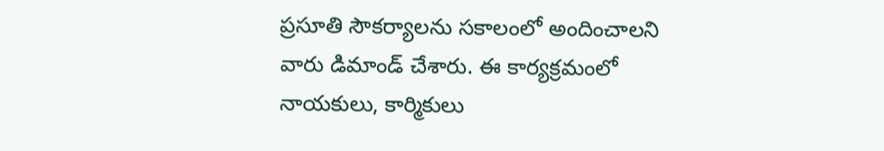ప్రసూతి సౌకర్యాలను సకాలంలో అందించాలని వారు డిమాండ్ చేశారు. ఈ కార్యక్రమంలో నాయకులు, కార్మికులు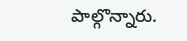పాల్గొన్నారు.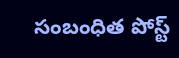సంబంధిత పోస్ట్